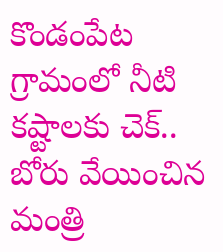కొండంపేట గ్రామంలో నీటి కష్టాలకు చెక్.. బోరు వేయించిన మంత్రి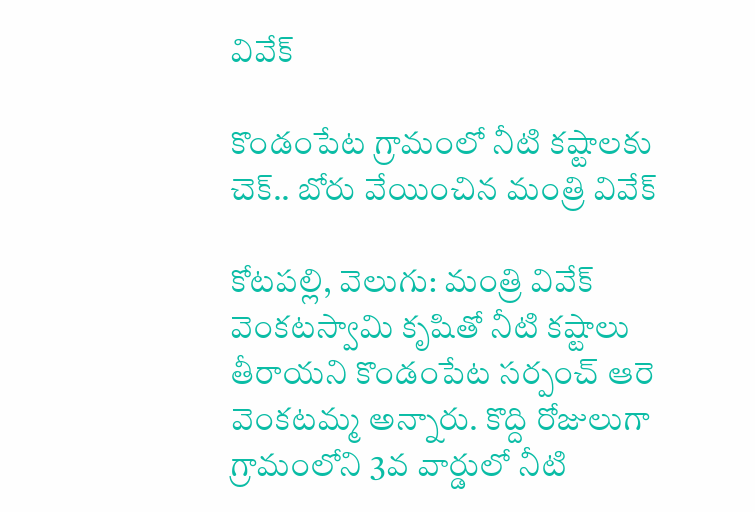వివేక్

కొండంపేట గ్రామంలో నీటి కష్టాలకు చెక్.. బోరు వేయించిన మంత్రి వివేక్

కోటపల్లి, వెలుగు: మంత్రి వివేక్ వెంకటస్వామి కృషితో నీటి కష్టాలు తీరాయని కొండంపేట సర్పంచ్ ఆరె వెంకటమ్మ అన్నారు. కొద్ది రోజులుగా గ్రామంలోని 3వ వార్డులో నీటి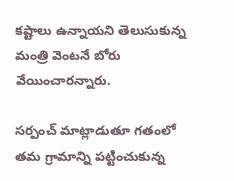కష్టాలు ఉన్నాయని తెలుసుకున్న మంత్రి వెంటనే బోరు వేయించారన్నారు.

సర్పంచ్ మాట్లాడుతూ గతంలో తమ గ్రామాన్ని పట్టించుకున్న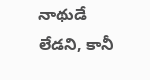నాథుడే లేడని, కానీ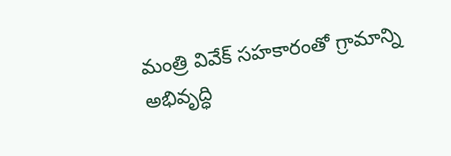మంత్రి వివేక్ సహకారంతో గ్రామాన్ని అభివృద్ధి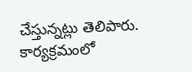చేస్తున్నట్లు తెలిపారు. కార్యక్రమంలో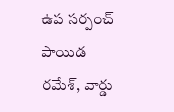ఉప సర్పంచ్ పాయిడ రమేశ్, వార్డు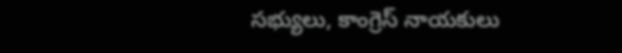సభ్యులు, కాంగ్రెస్ నాయకులు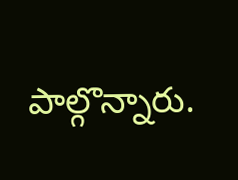పాల్గొన్నారు.